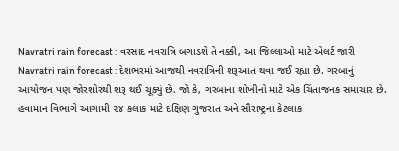Navratri rain forecast : વરસાદ નવરાત્રિ બગાડશે તે નક્કી, આ જિલ્લાઓ માટે એલર્ટ જારી
Navratri rain forecast : દેશભરમાં આજથી નવરાત્રિની શરૂઆત થવા જઈ રહ્યા છે. ગરબાનું આયોજન પણ જોરશોરથી શરૂ થઈ ચૂક્યું છે. જો કે, ગરબાના શોખીનો માટે એક ચિંતાજનક સમાચાર છે.
હવામાન વિભાગે આગામી ૨૪ કલાક માટે દક્ષિણ ગુજરાત અને સૌરાષ્ટ્રના કેટલાક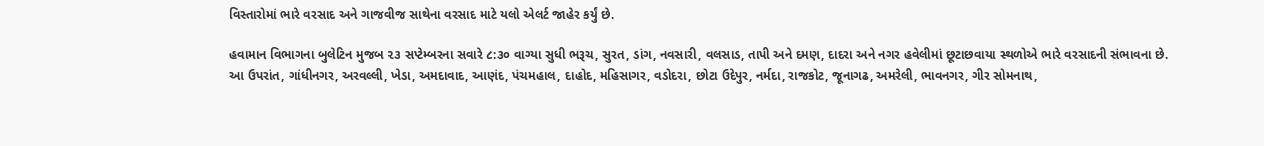વિસ્તારોમાં ભારે વરસાદ અને ગાજવીજ સાથેના વરસાદ માટે યલો એલર્ટ જાહેર કર્યું છે.

હવામાન વિભાગના બુલેટિન મુજબ ૨૩ સપ્ટેમ્બરના સવારે ૮:૩૦ વાગ્યા સુધી ભરૂચ, સુરત, ડાંગ, નવસારી, વલસાડ, તાપી અને દમણ, દાદરા અને નગર હવેલીમાં છૂટાછવાયા સ્થળોએ ભારે વરસાદની સંભાવના છે.
આ ઉપરાંત, ગાંધીનગર, અરવલ્લી, ખેડા, અમદાવાદ, આણંદ, પંચમહાલ, દાહોદ, મહિસાગર, વડોદરા, છોટા ઉદેપુર, નર્મદા, રાજકોટ, જૂનાગઢ, અમરેલી, ભાવનગર, ગીર સોમનાથ,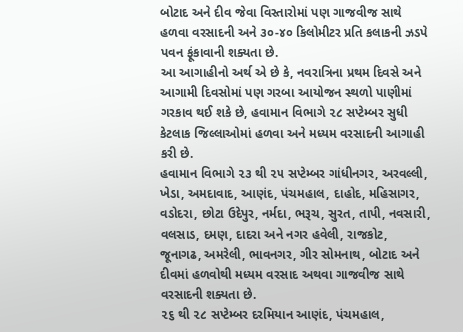બોટાદ અને દીવ જેવા વિસ્તારોમાં પણ ગાજવીજ સાથે હળવા વરસાદની અને ૩૦-૪૦ કિલોમીટર પ્રતિ કલાકની ઝડપે પવન ફૂંકાવાની શક્યતા છે.
આ આગાહીનો અર્થ એ છે કે, નવરાત્રિના પ્રથમ દિવસે અને આગામી દિવસોમાં પણ ગરબા આયોજન સ્થળો પાણીમાં ગરકાવ થઈ શકે છે, હવામાન વિભાગે ૨૮ સપ્ટેમ્બર સુધી કેટલાક જિલ્લાઓમાં હળવા અને મધ્યમ વરસાદની આગાહી કરી છે.
હવામાન વિભાગે ૨૩ થી ૨૫ સપ્ટેમ્બર ગાંધીનગર, અરવલ્લી, ખેડા, અમદાવાદ, આણંદ, પંચમહાલ, દાહોદ, મહિસાગર, વડોદરા, છોટા ઉદેપુર, નર્મદા, ભરૂચ, સુરત, તાપી, નવસારી, વલસાડ, દમણ, દાદરા અને નગર હવેલી, રાજકોટ, જૂનાગઢ, અમરેલી, ભાવનગર, ગીર સોમનાથ, બોટાદ અને દીવમાં હળવોથી મધ્યમ વરસાદ અથવા ગાજવીજ સાથે વરસાદની શક્યતા છે.
૨૬ થી ૨૮ સપ્ટેમ્બર દરમિયાન આણંદ, પંચમહાલ,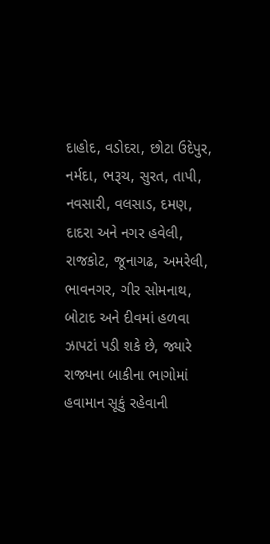દાહોદ, વડોદરા, છોટા ઉદેપુર, નર્મદા, ભરૂચ, સુરત, તાપી, નવસારી, વલસાડ, દમણ, દાદરા અને નગર હવેલી, રાજકોટ, જૂનાગઢ, અમરેલી, ભાવનગર, ગીર સોમનાથ, બોટાદ અને દીવમાં હળવા ઝાપટાં પડી શકે છે, જ્યારે રાજ્યના બાકીના ભાગોમાં હવામાન સૂકું રહેવાની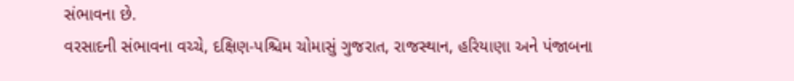સંભાવના છે.
વરસાદની સંભાવના વચ્ચે, દક્ષિણ-પશ્ચિમ ચોમાસું ગુજરાત, રાજસ્થાન, હરિયાણા અને પંજાબના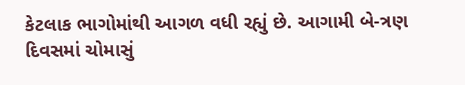કેટલાક ભાગોમાંથી આગળ વધી રહ્યું છે. આગામી બે-ત્રણ દિવસમાં ચોમાસું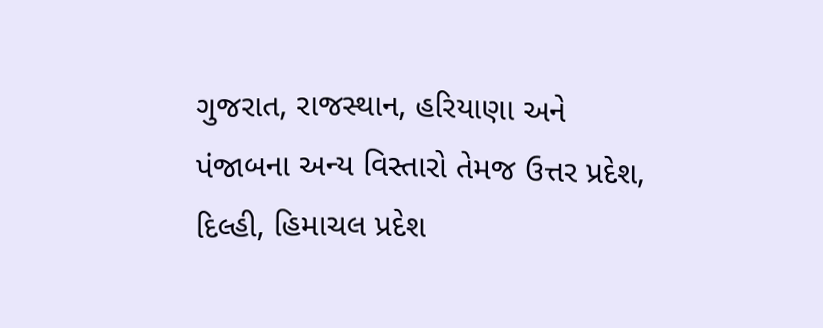ગુજરાત, રાજસ્થાન, હરિયાણા અને પંજાબના અન્ય વિસ્તારો તેમજ ઉત્તર પ્રદેશ, દિલ્હી, હિમાચલ પ્રદેશ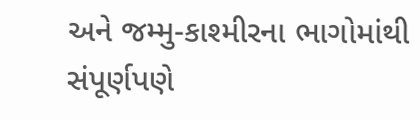અને જમ્મુ-કાશ્મીરના ભાગોમાંથી સંપૂર્ણપણે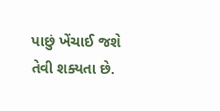પાછું ખેંચાઈ જશે તેવી શક્યતા છે.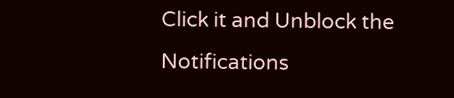Click it and Unblock the Notifications